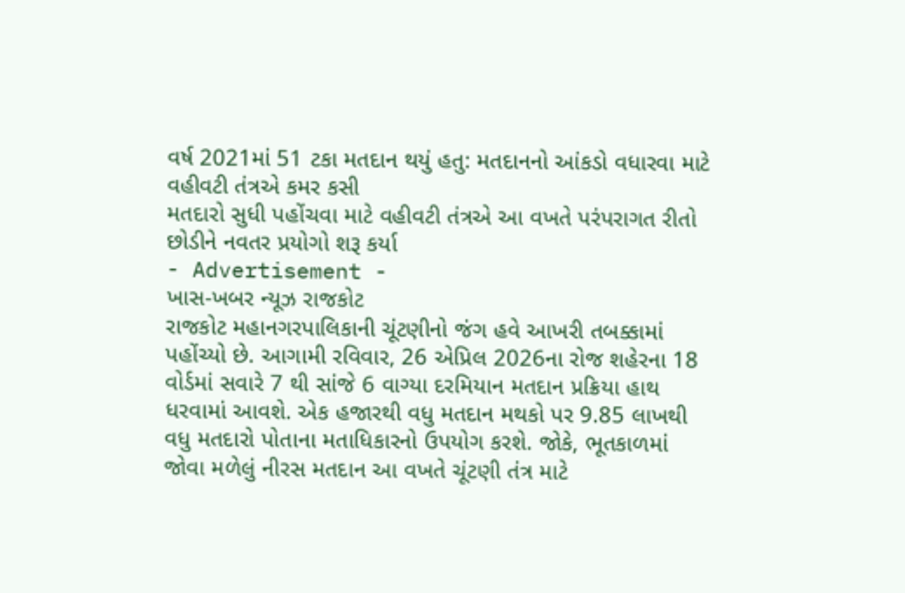વર્ષ 2021માં 51 ટકા મતદાન થયું હતુ: મતદાનનો આંકડો વધારવા માટે વહીવટી તંત્રએ કમર કસી
મતદારો સુધી પહોંચવા માટે વહીવટી તંત્રએ આ વખતે પરંપરાગત રીતો છોડીને નવતર પ્રયોગો શરૂ કર્યા
- Advertisement -
ખાસ-ખબર ન્યૂઝ રાજકોટ
રાજકોટ મહાનગરપાલિકાની ચૂંટણીનો જંગ હવે આખરી તબક્કામાં પહોંચ્યો છે. આગામી રવિવાર, 26 એપ્રિલ 2026ના રોજ શહેરના 18 વોર્ડમાં સવારે 7 થી સાંજે 6 વાગ્યા દરમિયાન મતદાન પ્રક્રિયા હાથ ધરવામાં આવશે. એક હજારથી વધુ મતદાન મથકો પર 9.85 લાખથી વધુ મતદારો પોતાના મતાધિકારનો ઉપયોગ કરશે. જોકે, ભૂતકાળમાં જોવા મળેલું નીરસ મતદાન આ વખતે ચૂંટણી તંત્ર માટે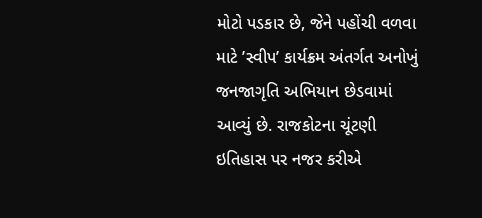મોટો પડકાર છે, જેને પહોંચી વળવા માટે ’સ્વીપ’ કાર્યક્રમ અંતર્ગત અનોખું જનજાગૃતિ અભિયાન છેડવામાં આવ્યું છે. રાજકોટના ચૂંટણી ઇતિહાસ પર નજર કરીએ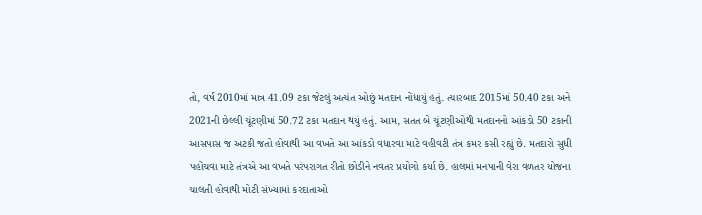તો, વર્ષ 2010માં માત્ર 41.09 ટકા જેટલું અત્યંત ઓછું મતદાન નોંધાયું હતું. ત્યારબાદ 2015માં 50.40 ટકા અને 2021ની છેલ્લી ચૂંટણીમાં 50.72 ટકા મતદાન થયું હતું. આમ, સતત બે ચૂંટણીઓથી મતદાનનો આંકડો 50 ટકાની આસપાસ જ અટકી જતો હોવાથી આ વખતે આ આંકડો વધારવા માટે વહીવટી તંત્ર કમર કસી રહ્યું છે. મતદારો સુધી પહોંચવા માટે તંત્રએ આ વખતે પરંપરાગત રીતો છોડીને નવતર પ્રયોગો કર્યા છે. હાલમાં મનપાની વેરા વળતર યોજના ચાલતી હોવાથી મોટી સંખ્યામાં કરદાતાઓ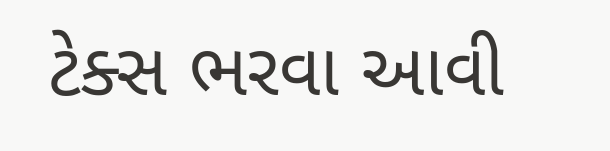ટેક્સ ભરવા આવી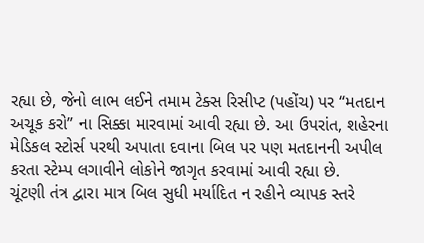રહ્યા છે, જેનો લાભ લઈને તમામ ટેક્સ રિસીપ્ટ (પહોંચ) પર “મતદાન અચૂક કરો” ના સિક્કા મારવામાં આવી રહ્યા છે. આ ઉપરાંત, શહેરના મેડિકલ સ્ટોર્સ પરથી અપાતા દવાના બિલ પર પણ મતદાનની અપીલ કરતા સ્ટેમ્પ લગાવીને લોકોને જાગૃત કરવામાં આવી રહ્યા છે.
ચૂંટણી તંત્ર દ્વારા માત્ર બિલ સુધી મર્યાદિત ન રહીને વ્યાપક સ્તરે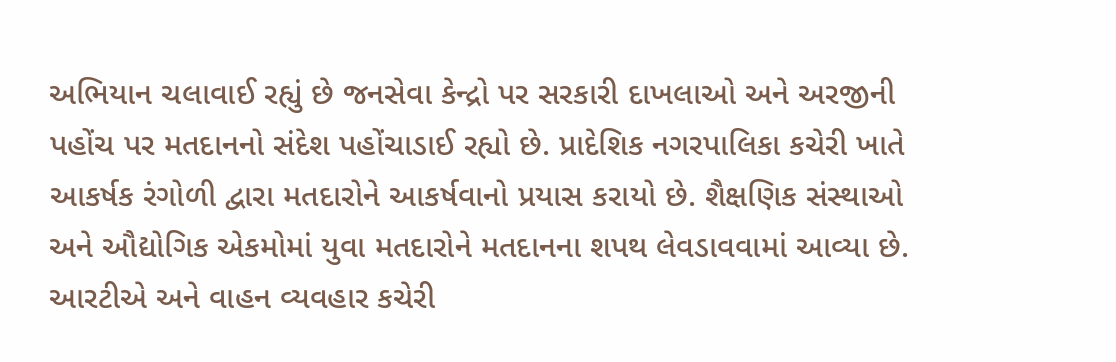અભિયાન ચલાવાઈ રહ્યું છે જનસેવા કેન્દ્રો પર સરકારી દાખલાઓ અને અરજીની પહોંચ પર મતદાનનો સંદેશ પહોંચાડાઈ રહ્યો છે. પ્રાદેશિક નગરપાલિકા કચેરી ખાતે આકર્ષક રંગોળી દ્વારા મતદારોને આકર્ષવાનો પ્રયાસ કરાયો છે. શૈક્ષણિક સંસ્થાઓ અને ઔદ્યોગિક એકમોમાં યુવા મતદારોને મતદાનના શપથ લેવડાવવામાં આવ્યા છે. આરટીએ અને વાહન વ્યવહાર કચેરી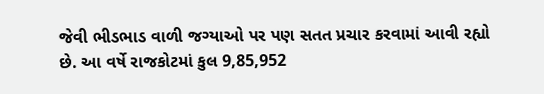જેવી ભીડભાડ વાળી જગ્યાઓ પર પણ સતત પ્રચાર કરવામાં આવી રહ્યો છે. આ વર્ષે રાજકોટમાં કુલ 9,85,952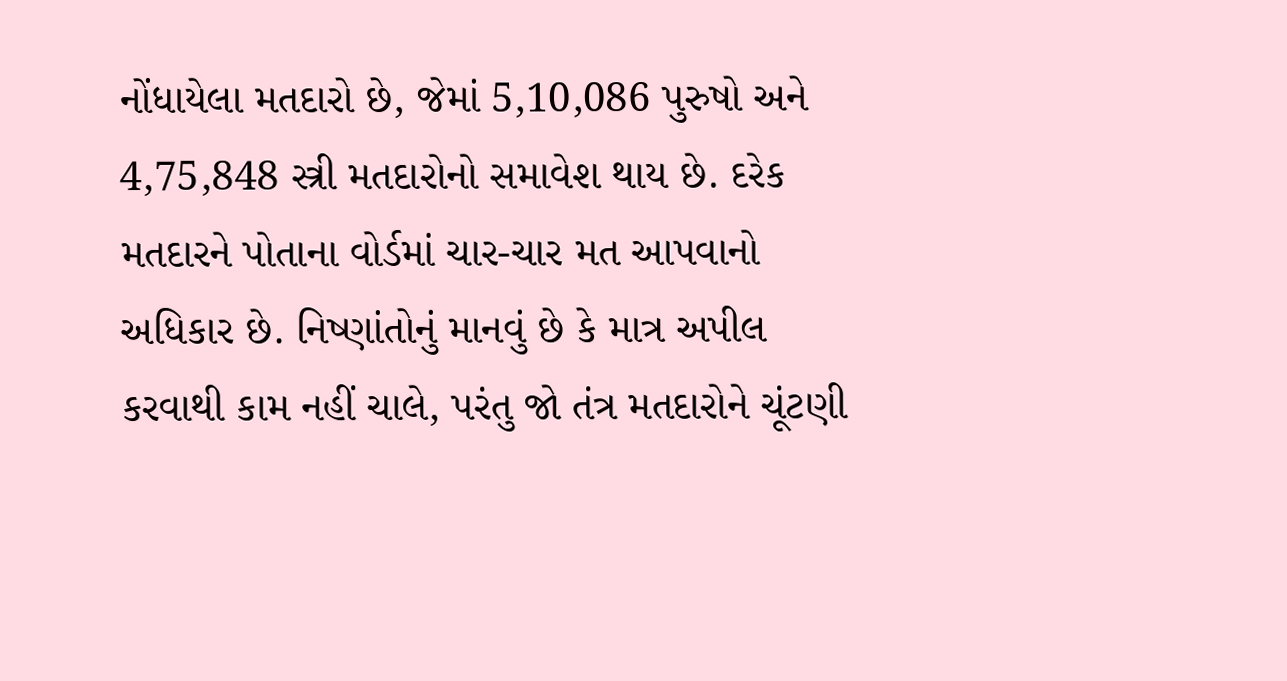નોંધાયેલા મતદારો છે, જેમાં 5,10,086 પુરુષો અને 4,75,848 સ્ત્રી મતદારોનો સમાવેશ થાય છે. દરેક મતદારને પોતાના વોર્ડમાં ચાર-ચાર મત આપવાનો અધિકાર છે. નિષ્ણાંતોનું માનવું છે કે માત્ર અપીલ કરવાથી કામ નહીં ચાલે, પરંતુ જો તંત્ર મતદારોને ચૂંટણી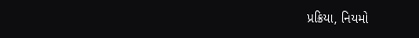પ્રક્રિયા, નિયમો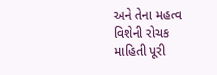અને તેના મહત્વ વિશેની રોચક માહિતી પૂરી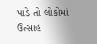પાડે તો લોકોમાં ઉત્સાહ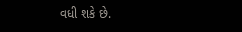વધી શકે છે.